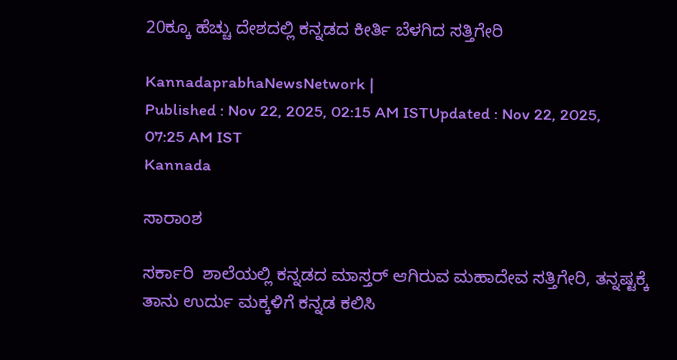20ಕ್ಕೂ ಹೆಚ್ಚು ದೇಶದಲ್ಲಿ ಕನ್ನಡದ ಕೀರ್ತಿ ಬೆಳಗಿದ ಸತ್ತಿಗೇರಿ

KannadaprabhaNewsNetwork |
Published : Nov 22, 2025, 02:15 AM ISTUpdated : Nov 22, 2025, 07:25 AM IST
Kannada

ಸಾರಾಂಶ

ಸರ್ಕಾರಿ  ಶಾಲೆಯಲ್ಲಿ ಕನ್ನಡದ ಮಾಸ್ತರ್‌ ಆಗಿರುವ ಮಹಾದೇವ ಸತ್ತಿಗೇರಿ, ತನ್ನಷ್ಟಕ್ಕೆ ತಾನು ಉರ್ದು ಮಕ್ಕಳಿಗೆ ಕನ್ನಡ ಕಲಿಸಿ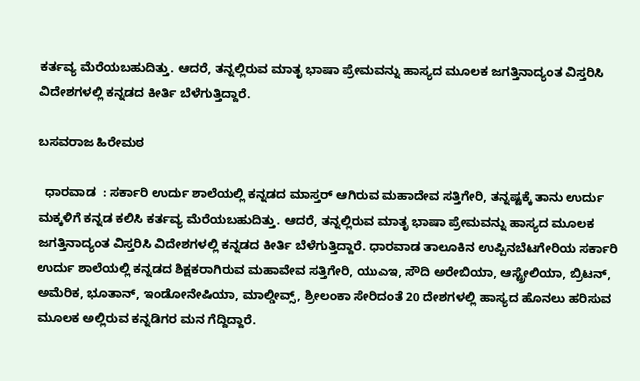ಕರ್ತವ್ಯ ಮೆರೆಯಬಹುದಿತ್ತು. ಆದರೆ, ತನ್ನಲ್ಲಿರುವ ಮಾತೃ ಭಾಷಾ ಪ್ರೇಮವನ್ನು ಹಾಸ್ಯದ ಮೂಲಕ ಜಗತ್ತಿನಾದ್ಯಂತ ವಿಸ್ತರಿಸಿ ವಿದೇಶಗಳಲ್ಲಿ ಕನ್ನಡದ ಕೀರ್ತಿ ಬೆಳೆಗುತ್ತಿದ್ದಾರೆ.

ಬಸವರಾಜ ಹಿರೇಮಠ

  ಧಾರವಾಡ  : ಸರ್ಕಾರಿ ಉರ್ದು ಶಾಲೆಯಲ್ಲಿ ಕನ್ನಡದ ಮಾಸ್ತರ್‌ ಆಗಿರುವ ಮಹಾದೇವ ಸತ್ತಿಗೇರಿ, ತನ್ನಷ್ಟಕ್ಕೆ ತಾನು ಉರ್ದು ಮಕ್ಕಳಿಗೆ ಕನ್ನಡ ಕಲಿಸಿ ಕರ್ತವ್ಯ ಮೆರೆಯಬಹುದಿತ್ತು. ಆದರೆ, ತನ್ನಲ್ಲಿರುವ ಮಾತೃ ಭಾಷಾ ಪ್ರೇಮವನ್ನು ಹಾಸ್ಯದ ಮೂಲಕ ಜಗತ್ತಿನಾದ್ಯಂತ ವಿಸ್ತರಿಸಿ ವಿದೇಶಗಳಲ್ಲಿ ಕನ್ನಡದ ಕೀರ್ತಿ ಬೆಳೆಗುತ್ತಿದ್ದಾರೆ. ಧಾರವಾಡ ತಾಲೂಕಿನ ಉಪ್ಪಿನಬೆಟಗೇರಿಯ ಸರ್ಕಾರಿ ಉರ್ದು ಶಾಲೆಯಲ್ಲಿ ಕನ್ನಡದ ಶಿಕ್ಷಕರಾಗಿರುವ ಮಹಾವೇವ ಸತ್ತಿಗೇರಿ, ಯುಎಇ, ಸೌದಿ ಅರೇಬಿಯಾ, ಆಸ್ಟ್ರೇಲಿಯಾ, ಬ್ರಿಟನ್, ಅಮೆರಿಕ, ಭೂತಾನ್‌, ಇಂಡೋನೇಷಿಯಾ, ಮಾಲ್ಡೀವ್ಸ್‌, ಶ್ರೀಲಂಕಾ ಸೇರಿದಂತೆ 20 ದೇಶಗಳಲ್ಲಿ ಹಾಸ್ಯದ ಹೊನಲು ಹರಿಸುವ ಮೂಲಕ ಅಲ್ಲಿರುವ ಕನ್ನಡಿಗರ ಮನ ಗೆದ್ದಿದ್ದಾರೆ.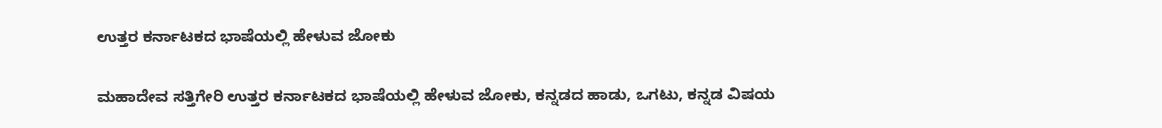ಉತ್ತರ ಕರ್ನಾಟಕದ ಭಾಷೆಯಲ್ಲಿ ಹೇಳುವ ಜೋಕು

ಮಹಾದೇವ ಸತ್ತಿಗೇರಿ ಉತ್ತರ ಕರ್ನಾಟಕದ ಭಾಷೆಯಲ್ಲಿ ಹೇಳುವ ಜೋಕು, ಕನ್ನಡದ ಹಾಡು, ಒಗಟು, ಕನ್ನಡ ವಿಷಯ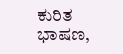ಕುರಿತ ಭಾಷಣ,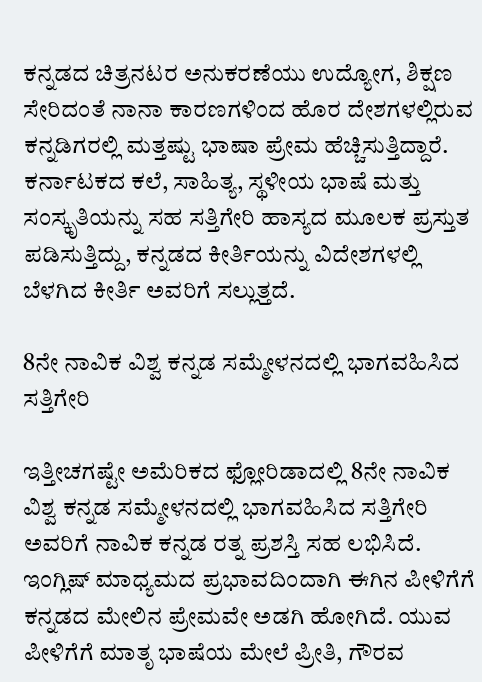ಕನ್ನಡದ ಚಿತ್ರನಟರ ಅನುಕರಣೆಯು ಉದ್ಯೋಗ, ಶಿಕ್ಷಣ ಸೇರಿದಂತೆ ನಾನಾ ಕಾರಣಗಳಿಂದ ಹೊರ ದೇಶಗಳಲ್ಲಿರುವ ಕನ್ನಡಿಗರಲ್ಲಿ ಮತ್ತಷ್ಟು ಭಾಷಾ ಪ್ರೇಮ ಹೆಚ್ಚಿಸುತ್ತಿದ್ದಾರೆ. ಕರ್ನಾಟಕದ ಕಲೆ, ಸಾಹಿತ್ಯ, ಸ್ಥಳೀಯ ಭಾಷೆ ಮತ್ತು ಸಂಸ್ಕೃತಿಯನ್ನು ಸಹ ಸತ್ತಿಗೇರಿ ಹಾಸ್ಯದ ಮೂಲಕ ಪ್ರಸ್ತುತ ಪಡಿಸುತ್ತಿದ್ದು, ಕನ್ನಡದ ಕೀರ್ತಿಯನ್ನು ವಿದೇಶಗಳಲ್ಲಿ ಬೆಳಗಿದ ಕೀರ್ತಿ ಅವರಿಗೆ ಸಲ್ಲುತ್ತದೆ.

8ನೇ ನಾವಿಕ ವಿಶ್ವ ಕನ್ನಡ ಸಮ್ಮೇಳನದಲ್ಲಿ ಭಾಗವಹಿಸಿದ ಸತ್ತಿಗೇರಿ

ಇತ್ತೀಚಗಷ್ಟೇ ಅಮೆರಿಕದ ಫ್ಲೋರಿಡಾದಲ್ಲಿ 8ನೇ ನಾವಿಕ ವಿಶ್ವ ಕನ್ನಡ ಸಮ್ಮೇಳನದಲ್ಲಿ ಭಾಗವಹಿಸಿದ ಸತ್ತಿಗೇರಿ ಅವರಿಗೆ ನಾವಿಕ ಕನ್ನಡ ರತ್ನ ಪ್ರಶಸ್ತಿ ಸಹ ಲಭಿಸಿದೆ. ಇಂಗ್ಲಿಷ್‌ ಮಾಧ್ಯಮದ ಪ್ರಭಾವದಿಂದಾಗಿ ಈಗಿನ ಪೀಳಿಗೆಗೆ ಕನ್ನಡದ ಮೇಲಿನ ಪ್ರೇಮವೇ ಅಡಗಿ ಹೋಗಿದೆ. ಯುವ ಪೀಳಿಗೆಗೆ ಮಾತೃ ಭಾಷೆಯ ಮೇಲೆ ಪ್ರೀತಿ, ಗೌರವ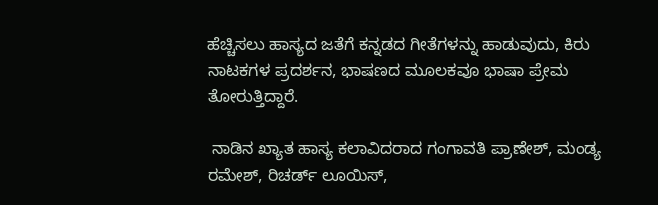ಹೆಚ್ಚಿಸಲು ಹಾಸ್ಯದ ಜತೆಗೆ ಕನ್ನಡದ ಗೀತೆಗಳನ್ನು ಹಾಡುವುದು, ಕಿರು ನಾಟಕಗಳ ಪ್ರದರ್ಶನ, ಭಾಷಣದ ಮೂಲಕವೂ ಭಾಷಾ ಪ್ರೇಮ ತೋರುತ್ತಿದ್ದಾರೆ.

 ನಾಡಿನ ಖ್ಯಾತ ಹಾಸ್ಯ ಕಲಾವಿದರಾದ ಗಂಗಾವತಿ ಪ್ರಾಣೇಶ್‌, ಮಂಡ್ಯ ರಮೇಶ್‌, ರಿಚರ್ಡ್‌ ಲೂಯಿಸ್‌,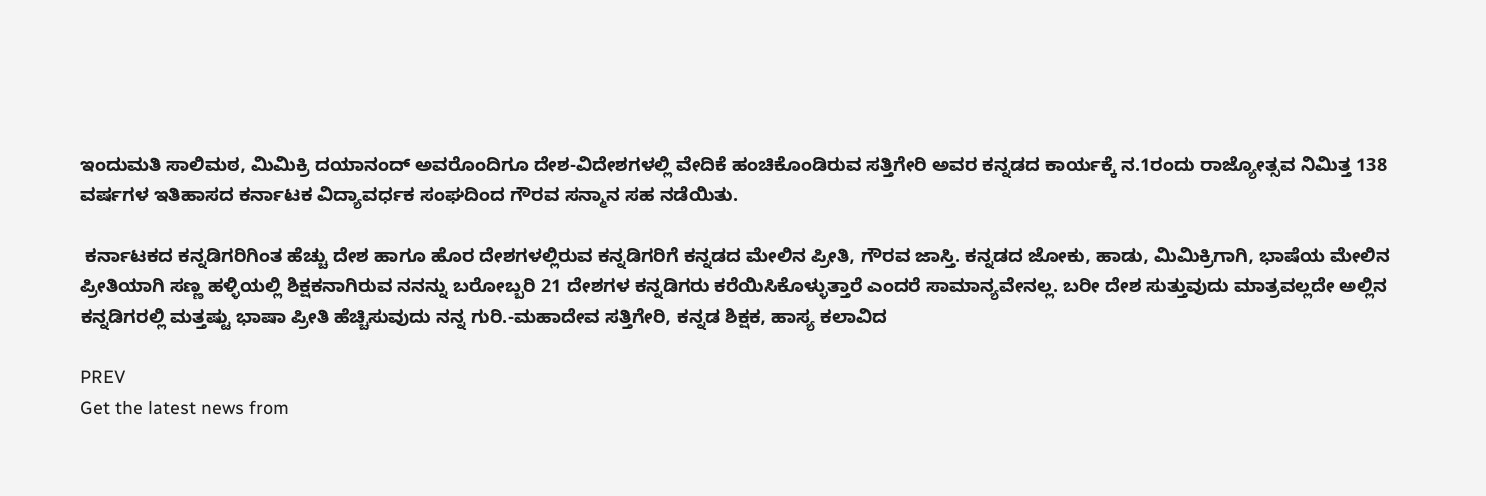ಇಂದುಮತಿ ಸಾಲಿಮಠ, ಮಿಮಿಕ್ರಿ ದಯಾನಂದ್‌ ಅವರೊಂದಿಗೂ ದೇಶ-ವಿದೇಶಗಳಲ್ಲಿ ವೇದಿಕೆ ಹಂಚಿಕೊಂಡಿರುವ ಸತ್ತಿಗೇರಿ ಅವರ ಕನ್ನಡದ ಕಾರ್ಯಕ್ಕೆ ನ.1ರಂದು ರಾಜ್ಯೋತ್ಸವ ನಿಮಿತ್ತ 138 ವರ್ಷಗಳ ಇತಿಹಾಸದ ಕರ್ನಾಟಕ ವಿದ್ಯಾವರ್ಧಕ ಸಂಘದಿಂದ ಗೌರವ ಸನ್ಮಾನ ಸಹ ನಡೆಯಿತು.

 ಕರ್ನಾಟಕದ ಕನ್ನಡಿಗರಿಗಿಂತ ಹೆಚ್ಚು ದೇಶ ಹಾಗೂ ಹೊರ ದೇಶಗಳಲ್ಲಿರುವ ಕನ್ನಡಿಗರಿಗೆ ಕನ್ನಡದ ಮೇಲಿನ ಪ್ರೀತಿ, ಗೌರವ ಜಾಸ್ತಿ. ಕನ್ನಡದ ಜೋಕು, ಹಾಡು, ಮಿಮಿಕ್ರಿಗಾಗಿ, ಭಾಷೆಯ ಮೇಲಿನ ಪ್ರೀತಿಯಾಗಿ ಸಣ್ಣ ಹಳ್ಳಿಯಲ್ಲಿ ಶಿಕ್ಷಕನಾಗಿರುವ ನನನ್ನು ಬರೋಬ್ಬರಿ 21 ದೇಶಗಳ ಕನ್ನಡಿಗರು ಕರೆಯಿಸಿಕೊಳ್ಳುತ್ತಾರೆ ಎಂದರೆ ಸಾಮಾನ್ಯವೇನಲ್ಲ. ಬರೀ ದೇಶ ಸುತ್ತುವುದು ಮಾತ್ರವಲ್ಲದೇ ಅಲ್ಲಿನ ಕನ್ನಡಿಗರಲ್ಲಿ ಮತ್ತಷ್ಟು ಭಾಷಾ ಪ್ರೀತಿ ಹೆಚ್ಚಿಸುವುದು ನನ್ನ ಗುರಿ.-ಮಹಾದೇವ ಸತ್ತಿಗೇರಿ, ಕನ್ನಡ ಶಿಕ್ಷಕ, ಹಾಸ್ಯ ಕಲಾವಿದ

PREV
Get the latest news from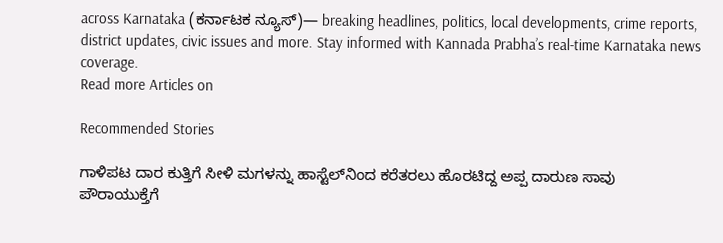across Karnataka (ಕರ್ನಾಟಕ ನ್ಯೂಸ್)— breaking headlines, politics, local developments, crime reports, district updates, civic issues and more. Stay informed with Kannada Prabha’s real‑time Karnataka news coverage.
Read more Articles on

Recommended Stories

ಗಾಳಿಪಟ ದಾರ ಕುತ್ತಿಗೆ ಸೀಳಿ ಮಗಳನ್ನು ಹಾಸ್ಟೆಲ್‌ನಿಂದ ಕರೆತರಲು ಹೊರಟಿದ್ದ ಅಪ್ಪ ದಾರುಣ ಸಾವು
ಪೌರಾಯುಕ್ತೆಗೆ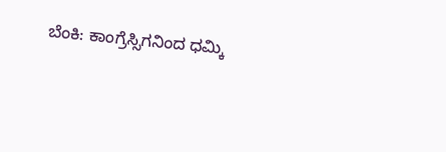ಬೆಂಕಿ: ಕಾಂಗ್ರೆಸ್ಸಿಗನಿಂದ ಧಮ್ಕಿ